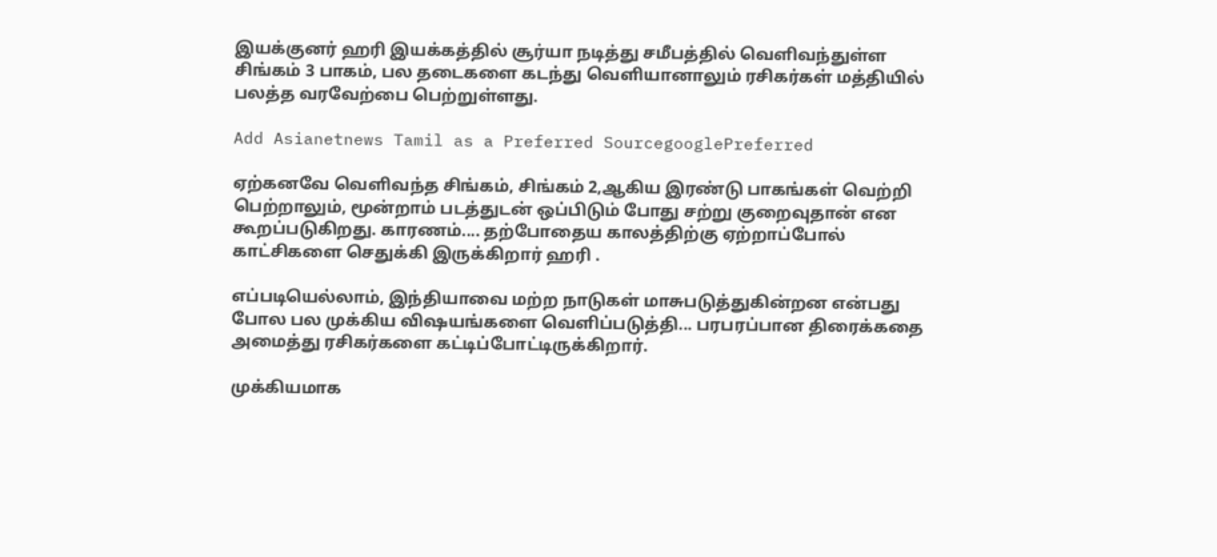இயக்குனர் ஹரி இயக்கத்தில் சூர்யா நடித்து சமீபத்தில் வெளிவந்துள்ள சிங்கம் 3 பாகம், பல தடைகளை கடந்து வெளியானாலும் ரசிகர்கள் மத்தியில் பலத்த வரவேற்பை பெற்றுள்ளது.

Add Asianetnews Tamil as a Preferred SourcegooglePreferred

ஏற்கனவே வெளிவந்த சிங்கம், சிங்கம் 2,ஆகிய இரண்டு பாகங்கள் வெற்றி பெற்றாலும், மூன்றாம் படத்துடன் ஒப்பிடும் போது சற்று குறைவுதான் என கூறப்படுகிறது. காரணம்.... தற்போதைய காலத்திற்கு ஏற்றாப்போல் காட்சிகளை செதுக்கி இருக்கிறார் ஹரி .

எப்படியெல்லாம், இந்தியாவை மற்ற நாடுகள் மாசுபடுத்துகின்றன என்பது போல பல முக்கிய விஷயங்களை வெளிப்படுத்தி... பரபரப்பான திரைக்கதை அமைத்து ரசிகர்களை கட்டிப்போட்டிருக்கிறார்.

முக்கியமாக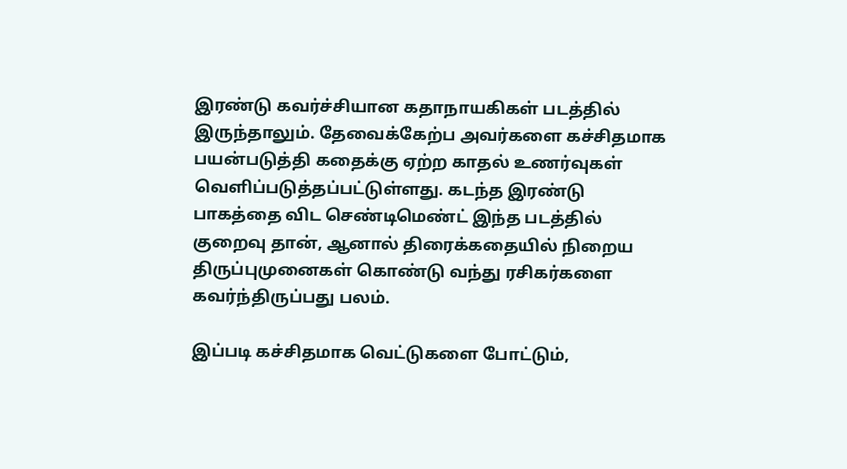இரண்டு கவர்ச்சியான கதாநாயகிகள் படத்தில் இருந்தாலும். தேவைக்கேற்ப அவர்களை கச்சிதமாக பயன்படுத்தி கதைக்கு ஏற்ற காதல் உணர்வுகள் வெளிப்படுத்தப்பட்டுள்ளது. கடந்த இரண்டு பாகத்தை விட செண்டிமெண்ட் இந்த படத்தில் குறைவு தான், ஆனால் திரைக்கதையில் நிறைய திருப்புமுனைகள் கொண்டு வந்து ரசிகர்களை கவர்ந்திருப்பது பலம்.

இப்படி கச்சிதமாக வெட்டுகளை போட்டும்,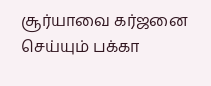சூர்யாவை கர்ஜனை செய்யும் பக்கா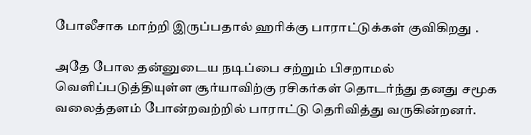போலீசாக மாற்றி இருப்பதால் ஹரிக்கு பாராட்டுக்கள் குவிகிறது .

அதே போல தன்னுடைய நடிப்பை சற்றும் பிசறாமல் வெளிப்படுத்தியுள்ள சூர்யாவிற்கு ரசிகர்கள் தொடர்ந்து தனது சமூக வலைத்தளம் போன்றவற்றில் பாராட்டு தெரிவித்து வருகின்றனர்.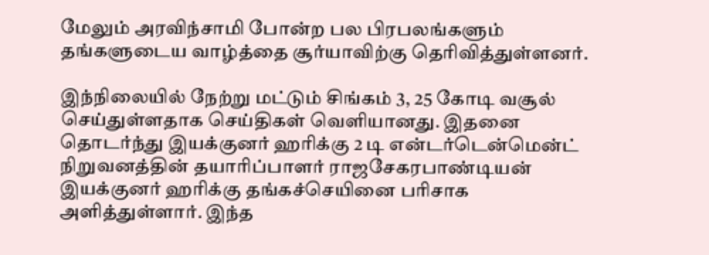மேலும் அரவிந்சாமி போன்ற பல பிரபலங்களும் தங்களுடைய வாழ்த்தை சூர்யாவிற்கு தெரிவித்துள்ளனர்.

இந்நிலையில் நேற்று மட்டும் சிங்கம் 3, 25 கோடி வசூல் செய்துள்ளதாக செய்திகள் வெளியானது. இதனை தொடர்ந்து இயக்குனர் ஹரிக்கு 2 டி என்டர்டென்மென்ட் நிறுவனத்தின் தயாரிப்பாளர் ராஜசேகரபாண்டியன் இயக்குனர் ஹரிக்கு தங்கச்செயினை பரிசாக அளித்துள்ளார். இந்த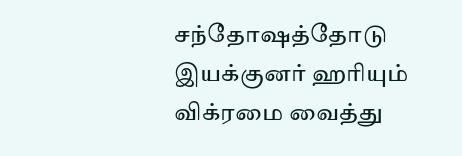சந்தோஷத்தோடு இயக்குனர் ஹரியும் விக்ரமை வைத்து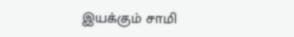இயக்கும் சாமி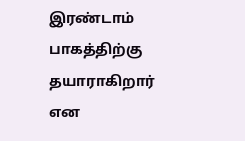இரண்டாம் பாகத்திற்கு தயாராகிறார் என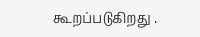கூறப்படுகிறது .